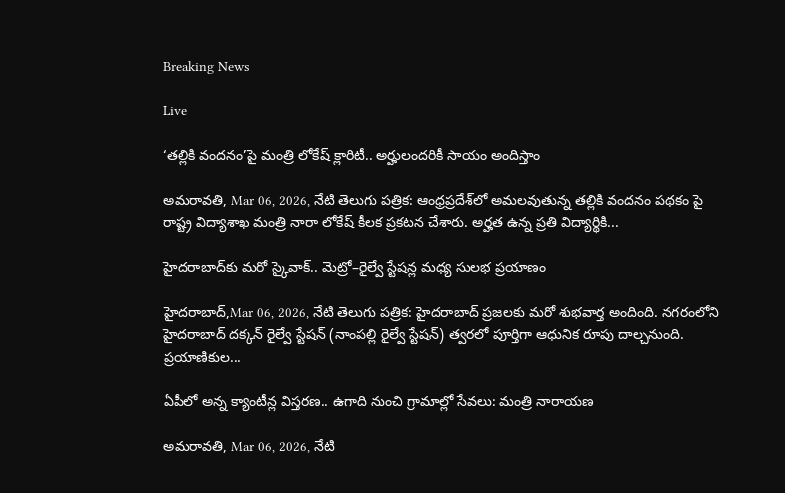Breaking News

Live

‘తల్లికి వందనం’పై మంత్రి లోకేష్ క్లారిటీ.. అర్హులందరికీ సాయం అందిస్తాం

అమరావతి, Mar 06, 2026, నేటి తెలుగు పత్రిక: ఆంధ్రప్రదేశ్‌లో అమలవుతున్న తల్లికి వందనం పథకం పై రాష్ట్ర విద్యాశాఖ మంత్రి నారా లోకేష్ కీలక ప్రకటన చేశారు. అర్హత ఉన్న ప్రతి విద్యార్థికి...

హైదరాబాద్‌కు మరో స్కైవాక్.. మెట్రో–రైల్వే స్టేషన్ల మధ్య సులభ ప్రయాణం

హైదరాబాద్,Mar 06, 2026, నేటి తెలుగు పత్రిక: హైదరాబాద్ ప్రజలకు మరో శుభవార్త అందింది. నగరంలోని హైదరాబాద్ దక్కన్ రైల్వే స్టేషన్ (నాంపల్లి రైల్వే స్టేషన్) త్వరలో పూర్తిగా ఆధునిక రూపు దాల్చనుంది. ప్రయాణికుల...

ఏపీలో అన్న క్యాంటీన్ల విస్తరణ.. ఉగాది నుంచి గ్రామాల్లో సేవలు: మంత్రి నారాయణ

అమరావతి, Mar 06, 2026, నేటి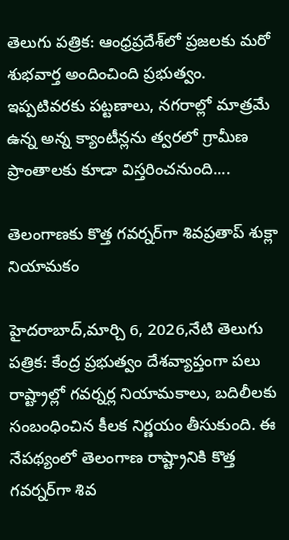తెలుగు పత్రిక: ఆంధ్రప్రదేశ్‌లో ప్రజలకు మరో శుభవార్త అందించింది ప్రభుత్వం. ఇప్పటివరకు పట్టణాలు, నగరాల్లో మాత్రమే ఉన్న అన్న క్యాంటీన్లను త్వరలో గ్రామీణ ప్రాంతాలకు కూడా విస్తరించనుంది....

తెలంగాణకు కొత్త గవర్నర్‌గా శివప్రతాప్ శుక్లా నియామకం

హైదరాబాద్,మార్చి 6, 2026,నేటి తెలుగు పత్రిక: కేంద్ర ప్రభుత్వం దేశవ్యాప్తంగా పలు రాష్ట్రాల్లో గవర్నర్ల నియామకాలు, బదిలీలకు సంబంధించిన కీలక నిర్ణయం తీసుకుంది. ఈ నేపథ్యంలో తెలంగాణ రాష్ట్రానికి కొత్త గవర్నర్‌గా శివ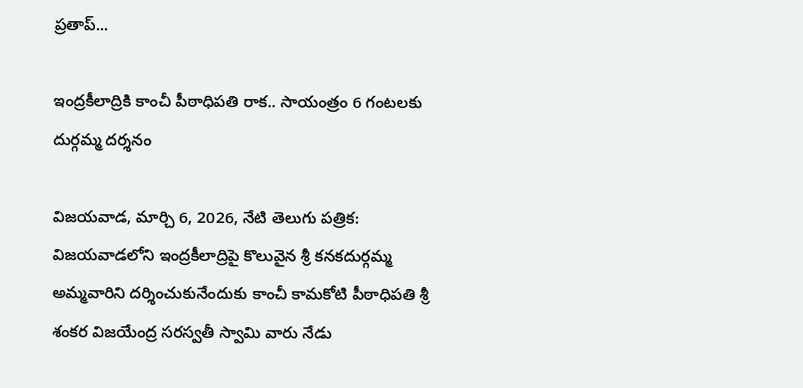ప్రతాప్...

ఇంద్రకీలాద్రికి కాంచీ పీఠాధిపతి రాక.. సాయంత్రం 6 గంటలకు దుర్గమ్మ దర్శనం

విజయవాడ, మార్చి 6, 2026, నేటి తెలుగు పత్రిక: విజయవాడలోని ఇంద్రకీలాద్రిపై కొలువైన శ్రీ కనకదుర్గమ్మ అమ్మవారిని దర్శించుకునేందుకు కాంచీ కామకోటి పీఠాధిపతి శ్రీ శంకర విజయేంద్ర సరస్వతీ స్వామి వారు నేడు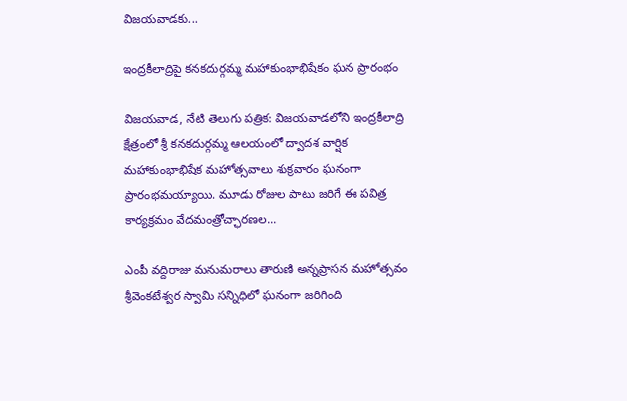విజయవాడకు...

ఇంద్రకీలాద్రిపై కనకదుర్గమ్మ మహాకుంభాభిషేకం ఘన ప్రారంభం

విజయవాడ, నేటి తెలుగు పత్రిక: విజయవాడలోని ఇంద్రకీలాద్రి క్షేత్రంలో శ్రీ కనకదుర్గమ్మ ఆలయంలో ద్వాదశ వార్షిక మహాకుంభాభిషేక మహోత్సవాలు శుక్రవారం ఘనంగా ప్రారంభమయ్యాయి. మూడు రోజుల పాటు జరిగే ఈ పవిత్ర కార్యక్రమం వేదమంత్రోచ్ఛారణల...

ఎంపీ వద్దిరాజు మనుమరాలు తారుణి అన్నప్రాసన మహోత్సవం శ్రీవెంకటేశ్వర స్వామి సన్నిధిలో ఘనంగా జరిగింది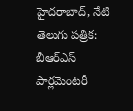హైదరాబాద్, నేటి తెలుగు పత్రిక: బీఆర్ఎస్ పార్లమెంటరీ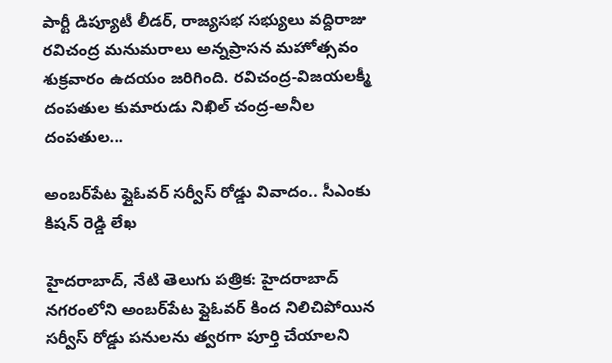పార్టీ డిప్యూటీ లీడర్, రాజ్యసభ సభ్యులు వద్దిరాజు రవిచంద్ర మనుమరాలు అన్నప్రాసన మహోత్సవం శుక్రవారం ఉదయం జరిగింది. రవిచంద్ర-విజయలక్మీ దంపతుల కుమారుడు నిఖిల్ చంద్ర-అనీల దంపతుల...

అంబర్‌పేట ఫ్లైఓవర్ సర్వీస్ రోడ్డు వివాదం.. సీఎంకు కిషన్ రెడ్డి లేఖ

హైదరాబాద్, నేటి తెలుగు పత్రిక: హైదరాబాద్ నగరంలోని అంబర్‌పేట ఫ్లైఓవర్ కింద నిలిచిపోయిన సర్వీస్ రోడ్డు పనులను త్వరగా పూర్తి చేయాలని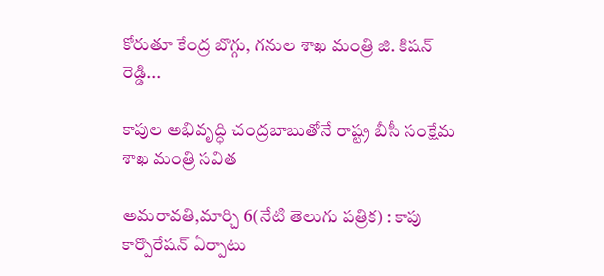కోరుతూ కేంద్ర బొగ్గు, గనుల శాఖ మంత్రి జి. కిషన్ రెడ్డి...

కాపుల అభివృద్ధి చంద్రబాబుతోనే రాష్ట్ర బీసీ సంక్షేమ శాఖ మంత్రి సవిత

అమరావతి,మార్చి 6(నేటి తెలుగు పత్రిక) : కాపు కార్పొరేషన్ ఏర్పాటు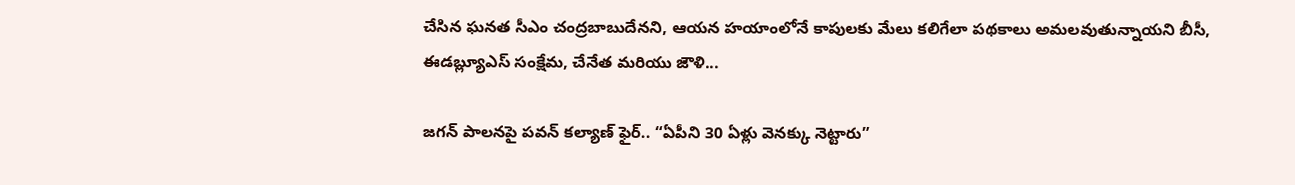చేసిన ఘనత సీఎం చంద్రబాబుదేనని, ఆయన హయాంలోనే కాపులకు మేలు కలిగేలా పథకాలు అమలవుతున్నాయని బీసీ, ఈడబ్ల్యూఎస్ సంక్షేమ, చేనేత మరియు జౌళి...

జగన్ పాలనపై పవన్ కల్యాణ్ ఫైర్.. “ఏపీని 30 ఏళ్లు వెనక్కు నెట్టారు”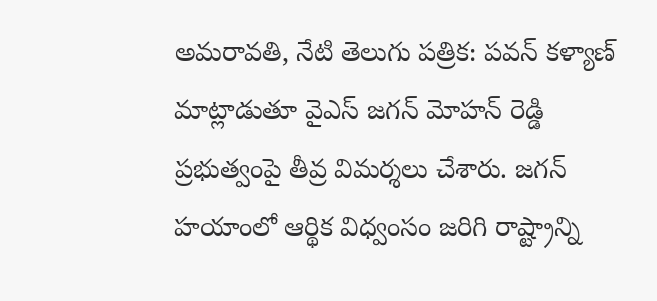అమరావతి, నేటి తెలుగు పత్రిక: పవన్ కళ్యాణ్ మాట్లాడుతూ వైఎస్ జగన్ మోహన్ రెడ్డి ప్రభుత్వంపై తీవ్ర విమర్శలు చేశారు. జగన్ హయాంలో ఆర్థిక విధ్వంసం జరిగి రాష్ట్రాన్ని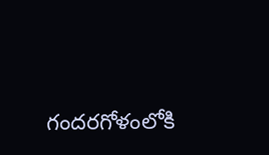గందరగోళంలోకి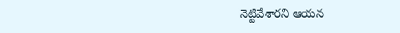నెట్టివేశారని ఆయన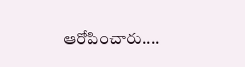ఆరోపించారు....